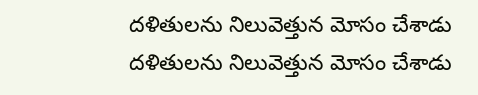దళితులను నిలువెత్తున మోసం చేశాడు
దళితులను నిలువెత్తున మోసం చేశాడు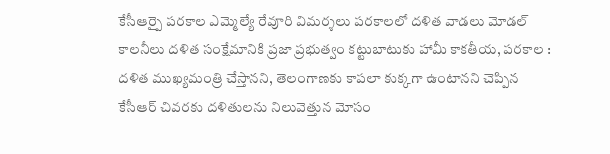కేసీఆర్పై పరకాల ఎమ్మెల్యే రేవూరి విమర్శలు పరకాలలో దళిత వాడలు మోడల్ కాలనీలు దళిత సంక్షేమానికి ప్రజా ప్రభుత్వం కట్టుబాటుకు హామీ కాకతీయ, పరకాల : దళిత ముఖ్యమంత్రి చేస్తానని, తెలంగాణకు కాపలా కుక్కగా ఉంటానని చెప్పిన కేసీఆర్ చివరకు దళితులను నిలువెత్తున మోసం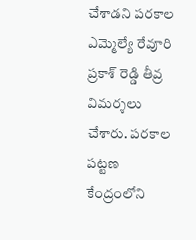చేశాడని పరకాల ఎమ్మెల్యే రేవూరి ప్రకాశ్ రెడ్డి తీవ్ర విమర్శలు చేశారు. పరకాల పట్టణ కేంద్రంలోని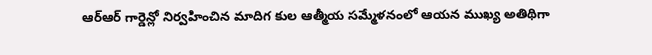ఆర్ఆర్ గార్డెన్లో నిర్వహించిన మాదిగ కుల ఆత్మీయ సమ్మేళనంలో ఆయన ముఖ్య అతిథిగా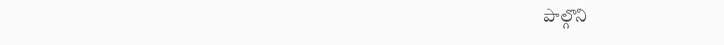పాల్గొని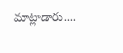మాట్లాడారు....